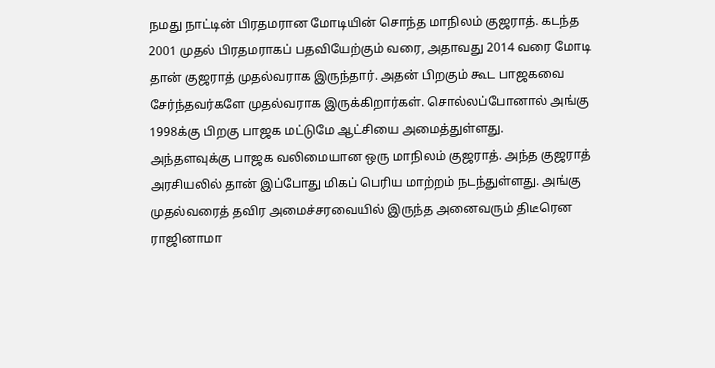நமது நாட்டின் பிரதமரான மோடியின் சொந்த மாநிலம் குஜராத். கடந்த 2001 முதல் பிரதமராகப் பதவியேற்கும் வரை, அதாவது 2014 வரை மோடி தான் குஜராத் முதல்வராக இருந்தார். அதன் பிறகும் கூட பாஜகவை சேர்ந்தவர்களே முதல்வராக இருக்கிறார்கள். சொல்லப்போனால் அங்கு 1998க்கு பிறகு பாஜக மட்டுமே ஆட்சியை அமைத்துள்ளது.
அந்தளவுக்கு பாஜக வலிமையான ஒரு மாநிலம் குஜராத். அந்த குஜராத் அரசியலில் தான் இப்போது மிகப் பெரிய மாற்றம் நடந்துள்ளது. அங்கு முதல்வரைத் தவிர அமைச்சரவையில் இருந்த அனைவரும் திடீரென ராஜினாமா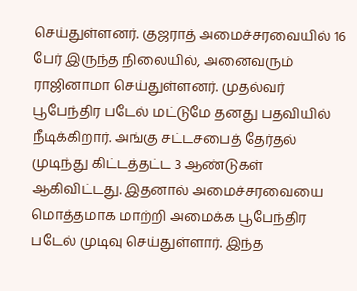செய்துள்ளனர். குஜராத் அமைச்சரவையில் 16 பேர் இருந்த நிலையில், அனைவரும் ராஜினாமா செய்துள்ளனர். முதல்வர் பூபேந்திர படேல் மட்டுமே தனது பதவியில் நீடிக்கிறார். அங்கு சட்டசபைத் தேர்தல் முடிந்து கிட்டத்தட்ட 3 ஆண்டுகள் ஆகிவிட்டது. இதனால் அமைச்சரவையை மொத்தமாக மாற்றி அமைக்க பூபேந்திர படேல் முடிவு செய்துள்ளார். இந்த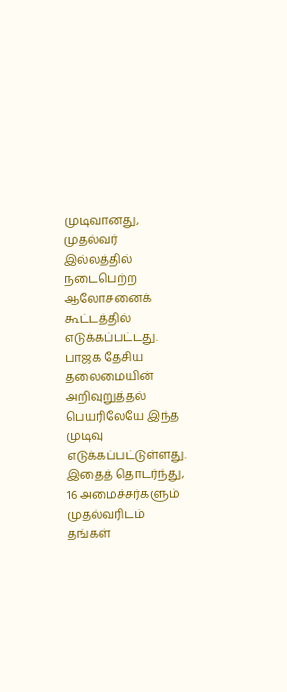முடிவானது, முதல்வர் இல்லத்தில் நடைபெற்ற ஆலோசனைக் கூட்டத்தில் எடுக்கப்பட்டது. பாஜக தேசிய தலைமையின் அறிவுறுத்தல் பெயரிலேயே இந்த முடிவு எடுக்கப்பட்டுள்ளது. இதைத் தொடர்ந்து, 16 அமைச்சர்களும் முதல்வரிடம் தங்கள்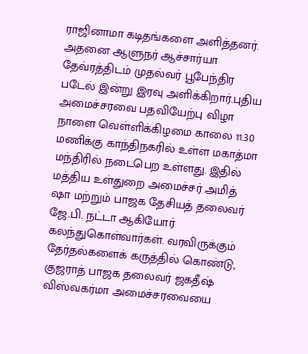ராஜினாமா கடிதங்களை அளித்தனர். அதனை ஆளுநர் ஆச்சார்யா தேவ்ரத்திடம் முதல்வர் பூபேந்திர படேல் இன்று இரவு அளிக்கிறார்.புதிய அமைச்சரவை பதவியேற்பு விழா நாளை வெள்ளிக்கிழமை காலை 11.30 மணிக்கு காந்திநகரில் உள்ள மகாத்மா மந்திரில் நடைபெற உள்ளது. இதில் மத்திய உள்துறை அமைச்சர் அமித் ஷா மற்றும் பாஜக தேசியத் தலைவர் ஜே.பி. நட்டா ஆகியோர் கலந்துகொள்வார்கள். வரவிருக்கும் தேர்தல்களைக் கருத்தில் கொண்டு, குஜராத் பாஜக தலைவர் ஜகதீஷ் விஸ்வகர்மா அமைச்சரவையை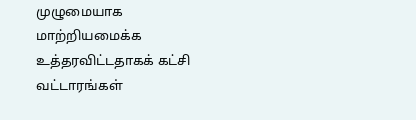முழுமையாக மாற்றியமைக்க உத்தரவிட்டதாகக் கட்சி வட்டாரங்கள்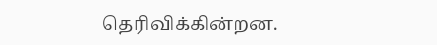தெரிவிக்கின்றன.